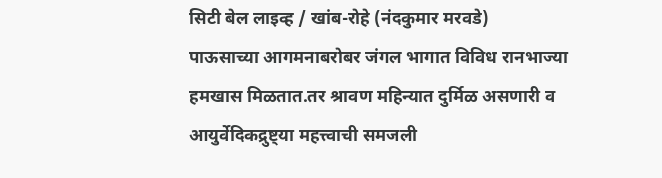सिटी बेल लाइव्ह / खांब-रोहे (नंदकुमार मरवडे)
पाऊसाच्या आगमनाबरोबर जंगल भागात विविध रानभाज्या हमखास मिळतात.तर श्रावण महिन्यात दुर्मिळ असणारी व आयुर्वेदिकद्रुष्ट्या महत्त्वाची समजली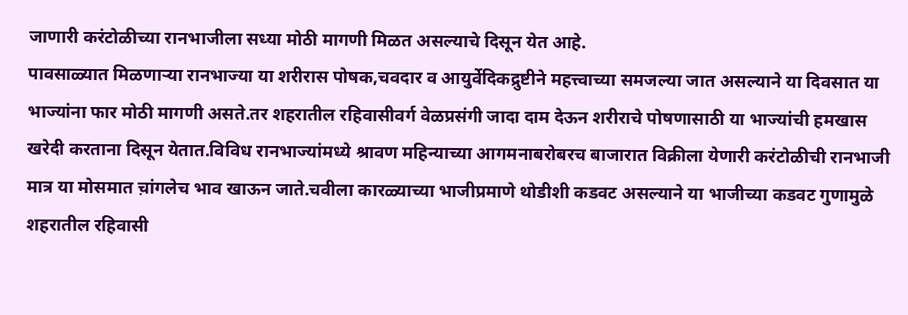जाणारी करंटोळीच्या रानभाजीला सध्या मोठी मागणी मिळत असल्याचे दिसून येत आहे.
पावसाळ्यात मिळणाऱ्या रानभाज्या या शरीरास पोषक,चवदार व आयुर्वेदिकद्रुष्टीने महत्त्वाच्या समजल्या जात असल्याने या दिवसात या भाज्यांना फार मोठी मागणी असते.तर शहरातील रहिवासीवर्ग वेळप्रसंगी जादा दाम देऊन शरीराचे पोषणासाठी या भाज्यांची हमखास खरेदी करताना दिसून येतात.विविध रानभाज्यांमध्ये श्रावण महिन्याच्या आगमनाबरोबरच बाजारात विक्रीला येणारी करंटोळीची रानभाजी मात्र या मोसमात च़ांगलेच भाव खाऊन जाते.चवीला कारळ्याच्या भाजीप्रमाणे थोडीशी कडवट असल्याने या भाजीच्या कडवट गुणामुळे शहरातील रहिवासी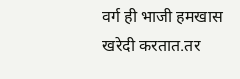वर्ग ही भाजी हमखास खरेदी करतात.तर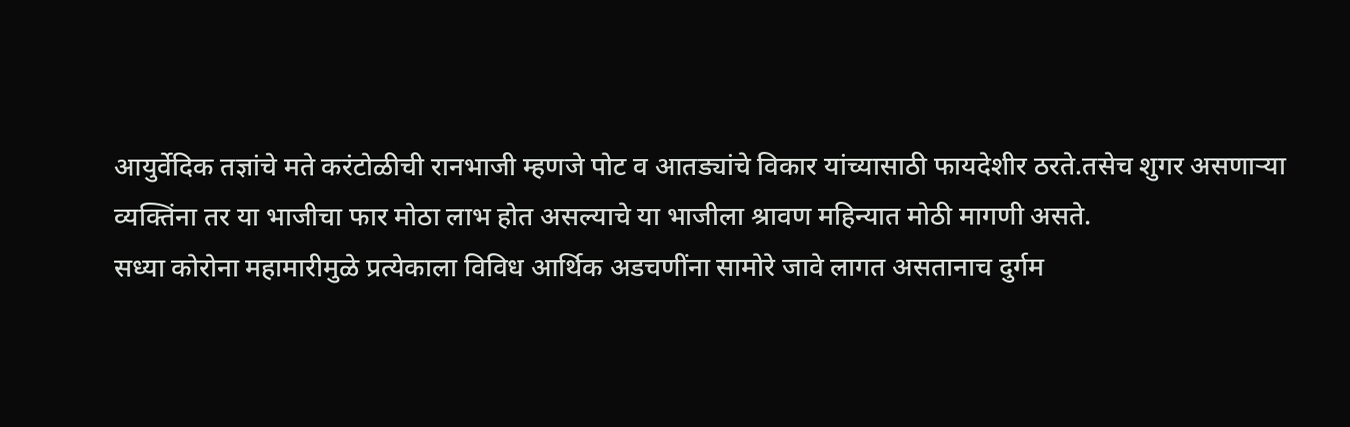आयुर्वेदिक तज्ञांचे मते करंटोळीची रानभाजी म्हणजे पोट व आतड्यांचे विकार यांच्यासाठी फायदेशीर ठरते.तसेच शुगर असणाऱ्या व्यक्तिंना तर या भाजीचा फार मोठा लाभ होत असल्याचे या भाजीला श्रावण महिन्यात मोठी मागणी असते.
सध्या कोरोना महामारीमुळे प्रत्येकाला विविध आर्थिक अडचणींना सामोरे जावे लागत असतानाच दुर्गम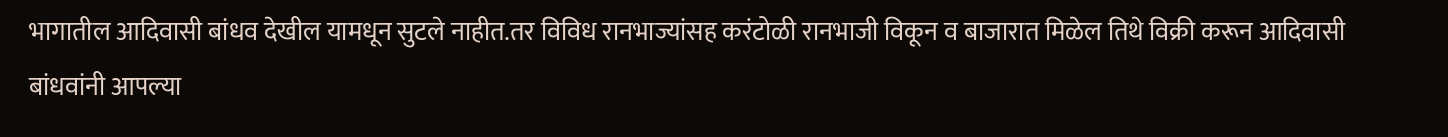भागातील आदिवासी बांधव देखील यामधून सुटले नाहीत.तर विविध रानभाज्यांसह करंटोळी रानभाजी विकून व बाजारात मिळेल तिथे विक्री करून आदिवासी बांधवांनी आपल्या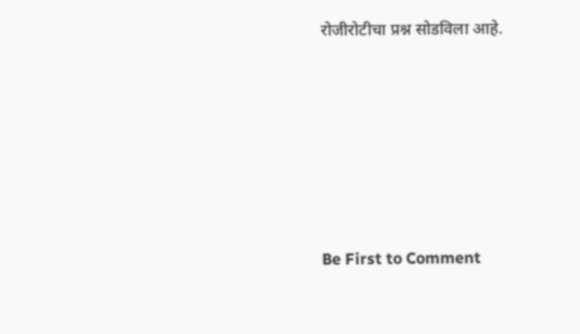रोजीरोटीचा प्रश्न सोडविला आहे.






Be First to Comment